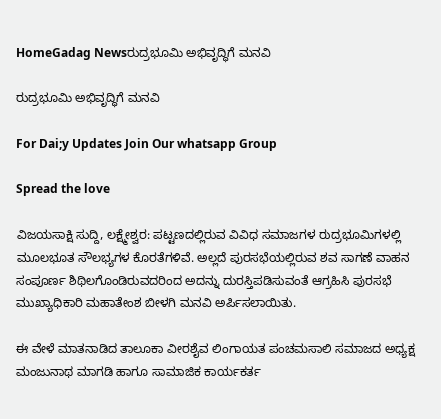HomeGadag Newsರುದ್ರಭೂಮಿ ಅಭಿವೃದ್ಧಿಗೆ ಮನವಿ

ರುದ್ರಭೂಮಿ ಅಭಿವೃದ್ಧಿಗೆ ಮನವಿ

For Dai;y Updates Join Our whatsapp Group

Spread the love

ವಿಜಯಸಾಕ್ಷಿ ಸುದ್ದಿ, ಲಕ್ಷ್ಮೇಶ್ವರ: ಪಟ್ಟಣದಲ್ಲಿರುವ ವಿವಿಧ ಸಮಾಜಗಳ ರುದ್ರಭೂಮಿಗಳಲ್ಲಿ ಮೂಲಭೂತ ಸೌಲಭ್ಯಗಳ ಕೊರತೆಗಳಿವೆ. ಅಲ್ಲದೆ ಪುರಸಭೆಯಲ್ಲಿರುವ ಶವ ಸಾಗಣೆ ವಾಹನ ಸಂಪೂರ್ಣ ಶಿಥಿಲಗೊಂಡಿರುವದರಿಂದ ಅದನ್ನು ದುರಸ್ತಿಪಡಿಸುವಂತೆ ಆಗ್ರಹಿಸಿ ಪುರಸಭೆ ಮುಖ್ಯಾಧಿಕಾರಿ ಮಹಾತೇಂಶ ಬೀಳಗಿ ಮನವಿ ಅರ್ಪಿಸಲಾಯಿತು.

ಈ ವೇಳೆ ಮಾತನಾಡಿದ ತಾಲೂಕಾ ವೀರಶೈವ ಲಿಂಗಾಯತ ಪಂಚಮಸಾಲಿ ಸಮಾಜದ ಅಧ್ಯಕ್ಷ ಮಂಜುನಾಥ ಮಾಗಡಿ ಹಾಗೂ ಸಾಮಾಜಿಕ ಕಾರ್ಯಕರ್ತ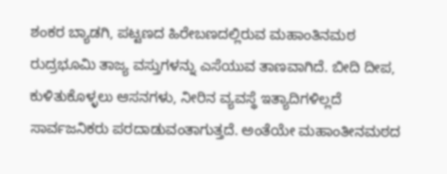ಶಂಕರ ಬ್ಯಾಡಗಿ, ಪಟ್ಟಣದ ಹಿರೇಬಣದಲ್ಲಿರುವ ಮಹಾಂತಿನಮಠ ರುದ್ರಭೂಮಿ ತಾಜ್ಯ ವಸ್ತುಗಳನ್ನು ಎಸೆಯುವ ತಾಣವಾಗಿದೆ. ಬೀದಿ ದೀಪ, ಕುಳಿತುಕೊಳ್ಳಲು ಆಸನಗಳು, ನೀರಿನ ವ್ಯವಸ್ಥೆ ಇತ್ಯಾದಿಗಳಿಲ್ಲದೆ ಸಾರ್ವಜನಿಕರು ಪರದಾಡುವಂತಾಗುತ್ತದೆ. ಅಂತೆಯೇ ಮಹಾಂತೀನಮಠದ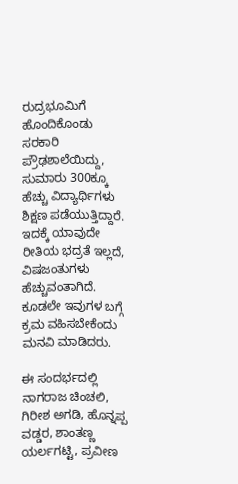ರುದ್ರಭೂಮಿಗೆ ಹೊಂದಿಕೊಂಡು ಸರಕಾರಿ ಪ್ರೌಢಶಾಲೆಯಿದ್ದು, ಸುಮಾರು 300ಕ್ಕೂ ಹೆಚ್ಚು ವಿದ್ಯಾರ್ಥಿಗಳು ಶಿಕ್ಷಣ ಪಡೆಯುತ್ತಿದ್ದಾರೆ. ಇದಕ್ಕೆ ಯಾವುದೇ ರೀತಿಯ ಭದ್ರತೆ ಇಲ್ಲದೆ, ವಿಷಜಂತುಗಳು ಹೆಚ್ಚುವಂತಾಗಿದೆ. ಕೂಡಲೇ ಇವುಗಳ ಬಗ್ಗೆ ಕ್ರಮ ವಹಿಸಬೇಕೆಂದು ಮನವಿ ಮಾಡಿದರು.

ಈ ಸಂದರ್ಭದಲ್ಲಿ ನಾಗರಾಜ ಚಿಂಚಲಿ, ಗಿರೀಶ ಅಗಡಿ, ಹೊನ್ನಪ್ಪ ವಡ್ಡರ, ಶಾಂತಣ್ಣ ಯರ್ಲಗಟ್ಟಿ, ಪ್ರವೀಣ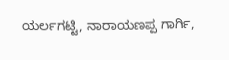ಯರ್ಲಗಟ್ಟಿ, ನಾರಾಯಣಪ್ಪ ಗಾರ್ಗಿ,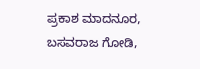ಪ್ರಕಾಶ ಮಾದನೂರ, ಬಸವರಾಜ ಗೋಡಿ,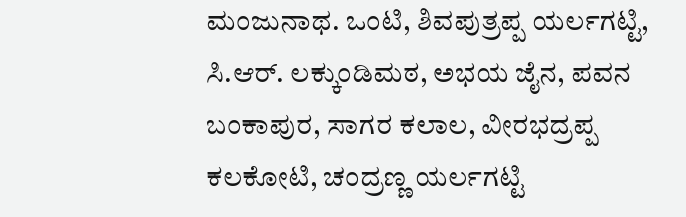ಮಂಜುನಾಥ. ಒಂಟಿ, ಶಿವಪುತ್ರಪ್ಪ ಯರ್ಲಗಟ್ಟಿ, ಸಿ.ಆರ್. ಲಕ್ಕುಂಡಿಮಠ, ಅಭಯ ಜೈನ, ಪವನ ಬಂಕಾಪುರ, ಸಾಗರ ಕಲಾಲ, ವೀರಭದ್ರಪ್ಪ ಕಲಕೋಟಿ, ಚಂದ್ರಣ್ಣ ಯರ್ಲಗಟ್ಟಿ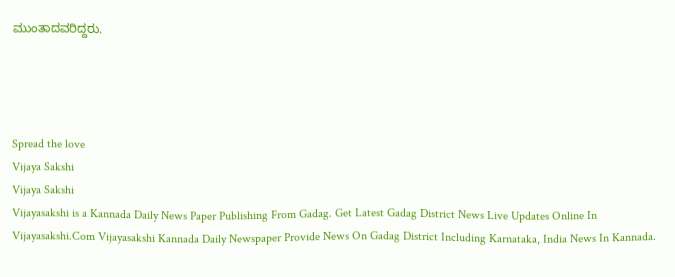ಮುಂತಾದವರಿದ್ದರು.




Spread the love
Vijaya Sakshi
Vijaya Sakshi
Vijayasakshi is a Kannada Daily News Paper Publishing From Gadag. Get Latest Gadag District News Live Updates Online In Vijayasakshi.Com Vijayasakshi Kannada Daily Newspaper Provide News On Gadag District Including Karnataka, India News In Kannada.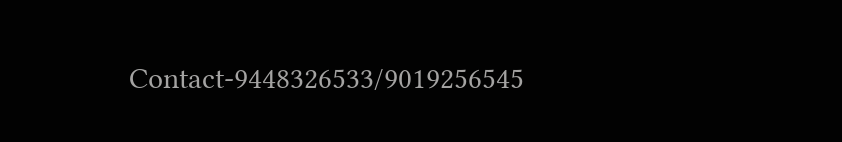Contact-9448326533/9019256545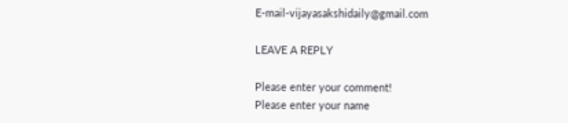E-mail-vijayasakshidaily@gmail.com

LEAVE A REPLY

Please enter your comment!
Please enter your name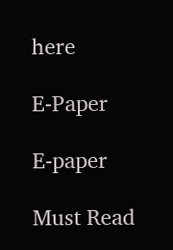here

E-Paper

E-paper

Must Read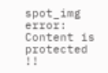spot_img
error: Content is protected !!